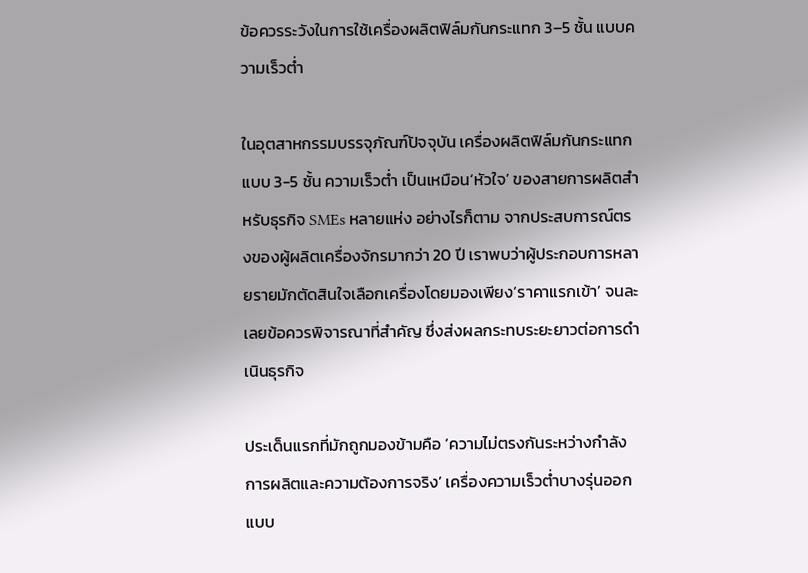ข้อควรระวังในการใช้เครื่องผลิตฟิล์มกันกระแทก 3–5 ชั้น แบบความเร็วต่ำ

ในอุตสาหกรรมบรรจุภัณฑ์ปัจจุบัน เครื่องผลิตฟิล์มกันกระแทกแบบ 3-5 ชั้น ความเร็วต่ำ เป็นเหมือน‘หัวใจ’ ของสายการผลิตสำหรับธุรกิจ SMEs หลายแห่ง อย่างไรก็ตาม จากประสบการณ์ตรงของผู้ผลิตเครื่องจักรมากว่า 20 ปี เราพบว่าผู้ประกอบการหลายรายมักตัดสินใจเลือกเครื่องโดยมองเพียง‘ราคาแรกเข้า’ จนละเลยข้อควรพิจารณาที่สำคัญ ซึ่งส่งผลกระทบระยะยาวต่อการดำเนินธุรกิจ

ประเด็นแรกที่มักถูกมองข้ามคือ ‘ความไม่ตรงกันระหว่างกำลังการผลิตและความต้องการจริง’ เครื่องความเร็วต่ำบางรุ่นออกแบบ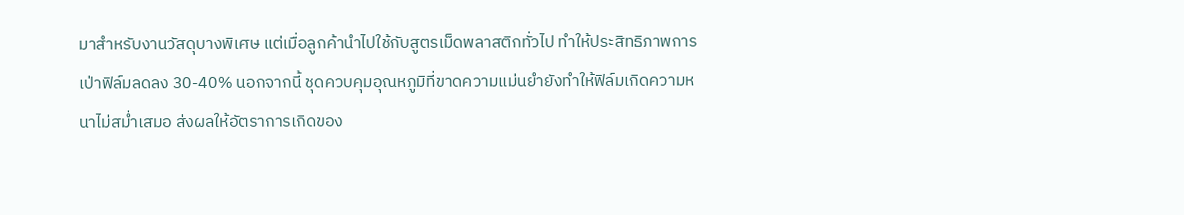มาสำหรับงานวัสดุบางพิเศษ แต่เมื่อลูกค้านำไปใช้กับสูตรเม็ดพลาสติกทั่วไป ทำให้ประสิทธิภาพการเป่าฟิล์มลดลง 30-40% นอกจากนี้ ชุดควบคุมอุณหภูมิที่ขาดความแม่นยำยังทำให้ฟิล์มเกิดความหนาไม่สม่ำเสมอ ส่งผลให้อัตราการเกิดของ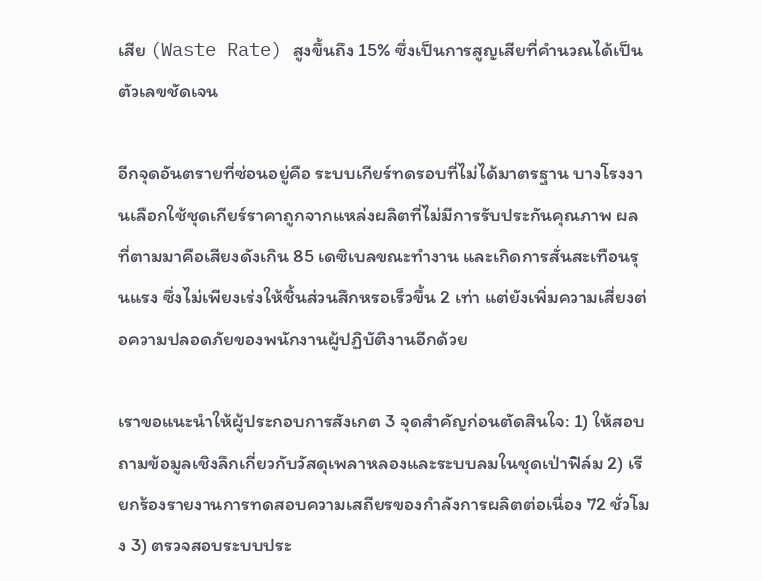เสีย (Waste Rate) สูงขึ้นถึง 15% ซึ่งเป็นการสูญเสียที่คำนวณได้เป็นตัวเลขชัดเจน

อีกจุดอันตรายที่ซ่อนอยู่คือ ระบบเกียร์ทดรอบที่ไม่ได้มาตรฐาน บางโรงงานเลือกใช้ชุดเกียร์ราคาถูกจากแหล่งผลิตที่ไม่มีการรับประกันคุณภาพ ผลที่ตามมาคือเสียงดังเกิน 85 เดซิเบลขณะทำงาน และเกิดการสั่นสะเทือนรุนแรง ซึ่งไม่เพียงเร่งให้ชิ้นส่วนสึกหรอเร็วขึ้น 2 เท่า แต่ยังเพิ่มความเสี่ยงต่อความปลอดภัยของพนักงานผู้ปฏิบัติงานอีกด้วย

เราขอแนะนำให้ผู้ประกอบการสังเกต 3 จุดสำคัญก่อนตัดสินใจ: 1) ให้สอบถามข้อมูลเชิงลึกเกี่ยวกับวัสดุเพลาหลองและระบบลมในชุดเป่าฟิล์ม 2) เรียกร้องรายงานการทดสอบความเสถียรของกำลังการผลิตต่อเนื่อง 72 ชั่วโมง 3) ตรวจสอบระบบประ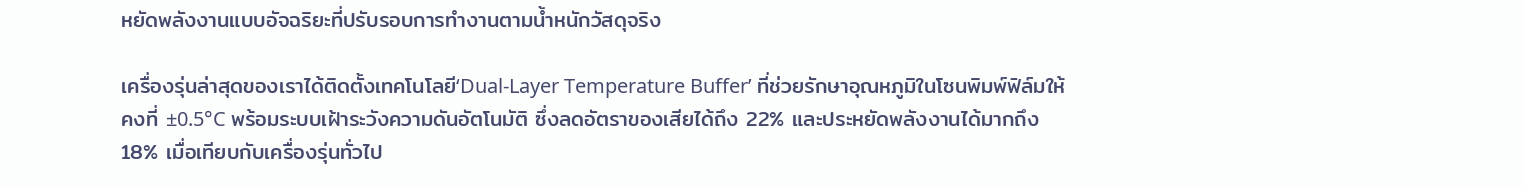หยัดพลังงานแบบอัจฉริยะที่ปรับรอบการทำงานตามน้ำหนักวัสดุจริง

เครื่องรุ่นล่าสุดของเราได้ติดตั้งเทคโนโลยี‘Dual-Layer Temperature Buffer’ ที่ช่วยรักษาอุณหภูมิในโซนพิมพ์ฟิล์มให้คงที่ ±0.5°C พร้อมระบบเฝ้าระวังความดันอัตโนมัติ ซึ่งลดอัตราของเสียได้ถึง 22% และประหยัดพลังงานได้มากถึง 18% เมื่อเทียบกับเครื่องรุ่นทั่วไป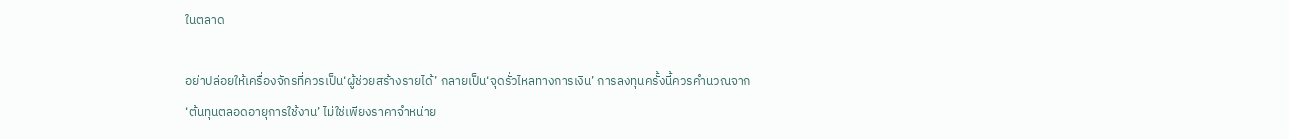ในตลาด

อย่าปล่อยให้เครื่องจักรที่ควรเป็น‘ผู้ช่วยสร้างรายได้’ กลายเป็น‘จุดรั่วไหลทางการเงิน’ การลงทุนครั้งนี้ควรคำนวณจาก‘ต้นทุนตลอดอายุการใช้งาน’ ไม่ใช่เพียงราคาจำหน่าย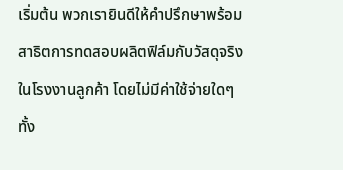เริ่มต้น พวกเรายินดีให้คำปรึกษาพร้อมสาธิตการทดสอบผลิตฟิล์มกับวัสดุจริงในโรงงานลูกค้า โดยไม่มีค่าใช้จ่ายใดๆ ทั้ง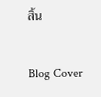สิ้น

Blog Cover